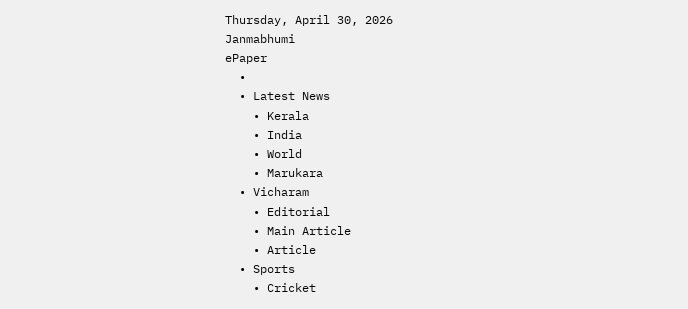Thursday, April 30, 2026
Janmabhumi
ePaper
  •
  • Latest News
    • Kerala
    • India
    • World
    • Marukara
  • Vicharam
    • Editorial
    • Main Article
    • Article
  • Sports
    • Cricket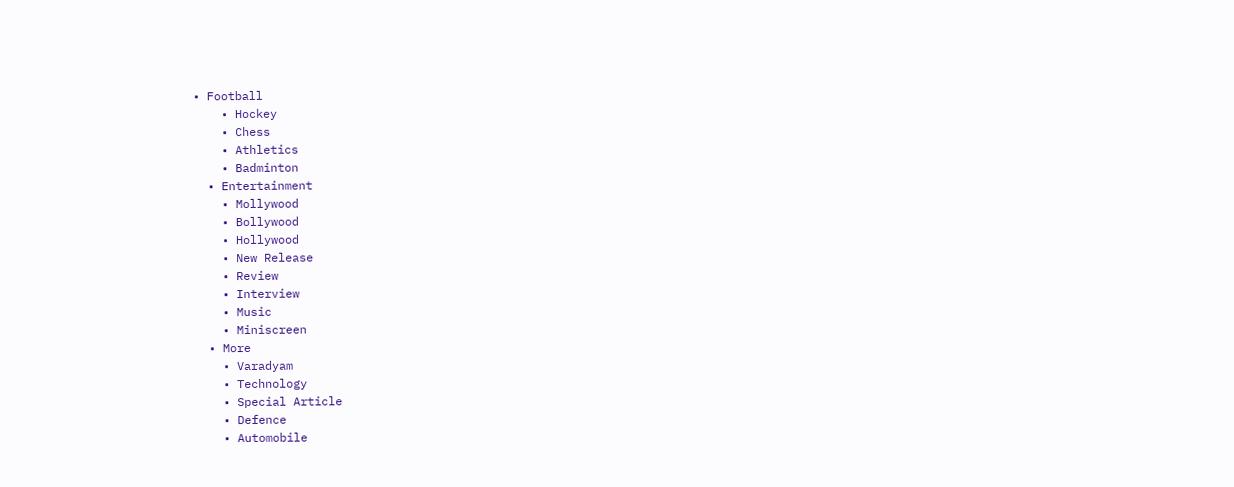• Football
    • Hockey
    • Chess
    • Athletics
    • Badminton
  • Entertainment
    • Mollywood
    • Bollywood
    • Hollywood
    • New Release
    • Review
    • Interview
    • Music
    • Miniscreen
  • More
    • Varadyam
    • Technology
    • Special Article
    • Defence
    • Automobile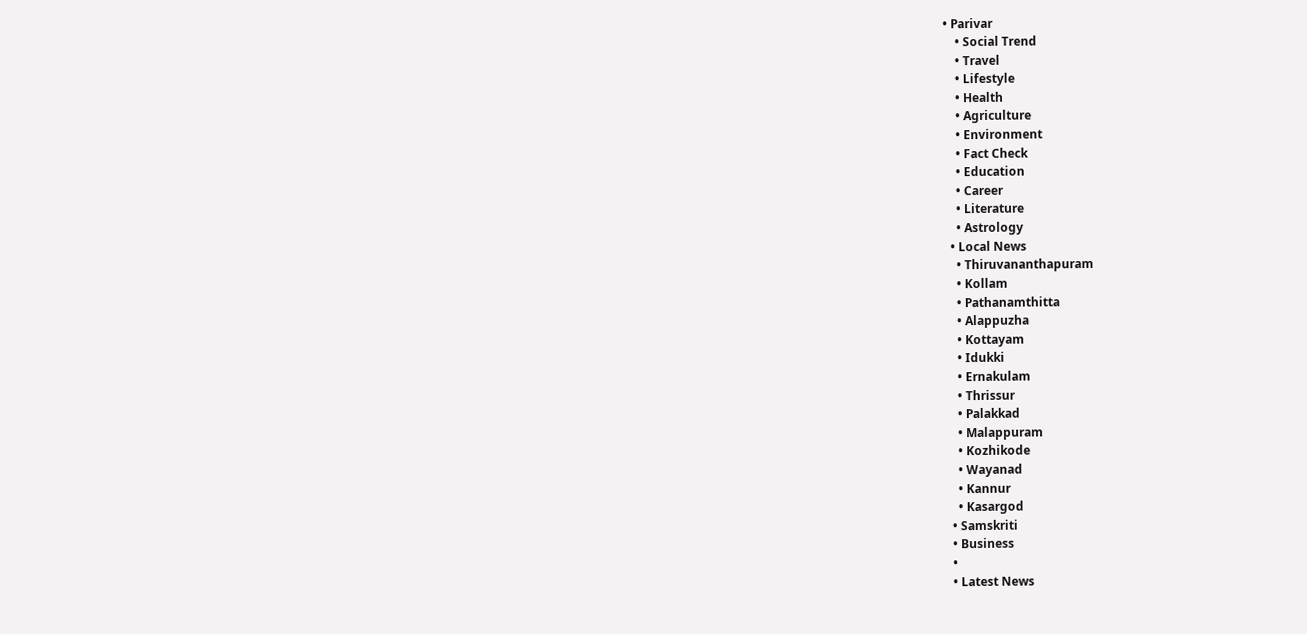• Parivar
    • Social Trend
    • Travel
    • Lifestyle
    • Health
    • Agriculture
    • Environment
    • Fact Check
    • Education
    • Career
    • Literature
    • Astrology
  • Local News
    • Thiruvananthapuram
    • Kollam
    • Pathanamthitta
    • Alappuzha
    • Kottayam
    • Idukki
    • Ernakulam
    • Thrissur
    • Palakkad
    • Malappuram
    • Kozhikode
    • Wayanad
    • Kannur
    • Kasargod
  • Samskriti
  • Business
  •
  • Latest News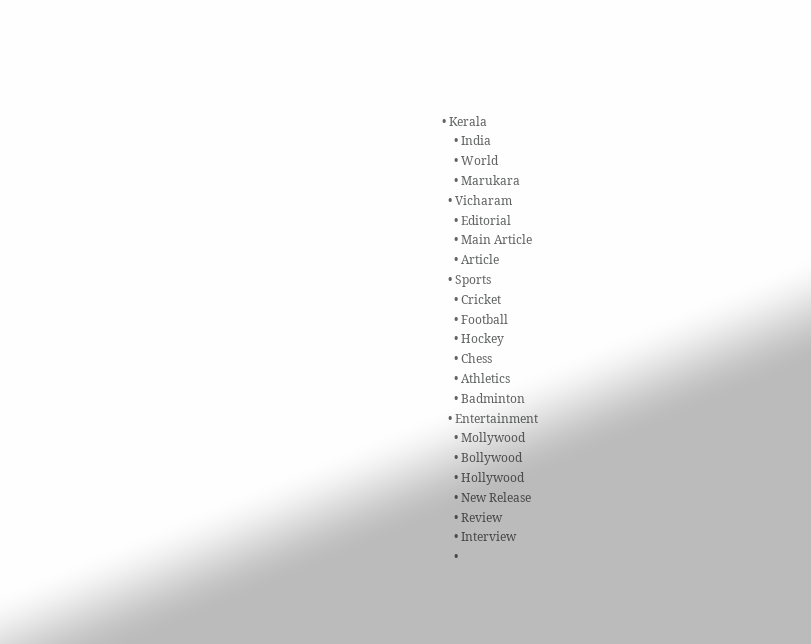• Kerala
    • India
    • World
    • Marukara
  • Vicharam
    • Editorial
    • Main Article
    • Article
  • Sports
    • Cricket
    • Football
    • Hockey
    • Chess
    • Athletics
    • Badminton
  • Entertainment
    • Mollywood
    • Bollywood
    • Hollywood
    • New Release
    • Review
    • Interview
    •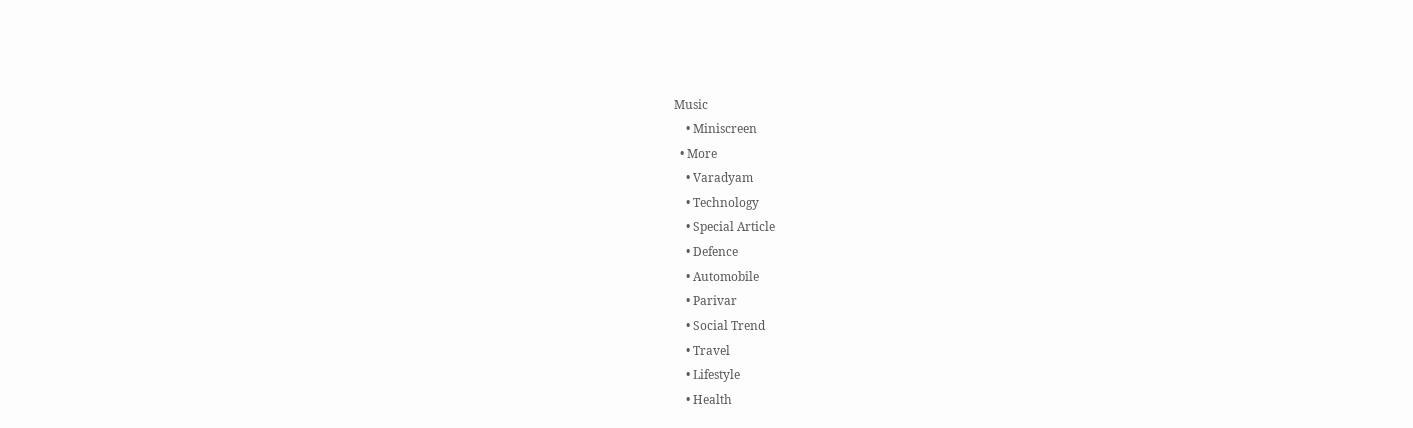Music
    • Miniscreen
  • More
    • Varadyam
    • Technology
    • Special Article
    • Defence
    • Automobile
    • Parivar
    • Social Trend
    • Travel
    • Lifestyle
    • Health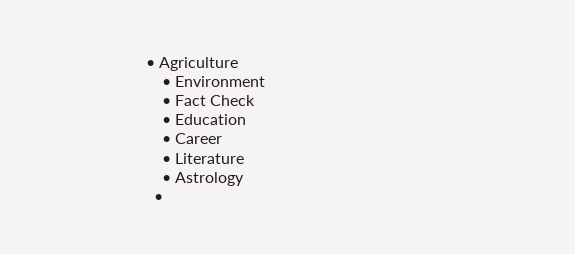• Agriculture
    • Environment
    • Fact Check
    • Education
    • Career
    • Literature
    • Astrology
  •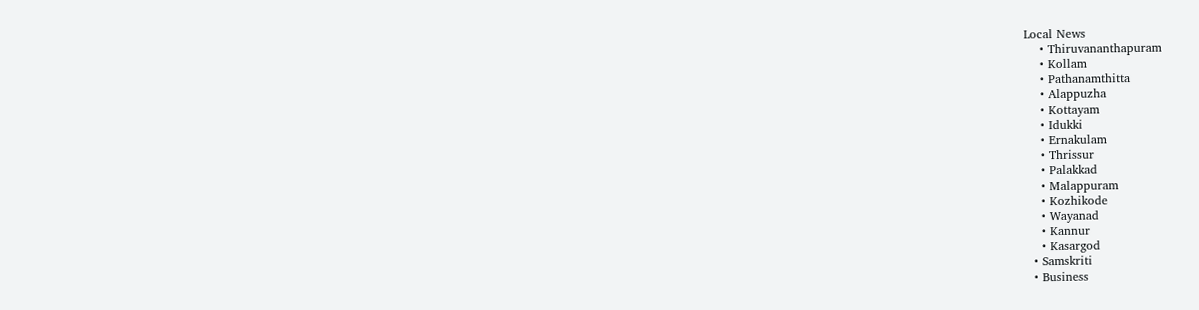Local News
    • Thiruvananthapuram
    • Kollam
    • Pathanamthitta
    • Alappuzha
    • Kottayam
    • Idukki
    • Ernakulam
    • Thrissur
    • Palakkad
    • Malappuram
    • Kozhikode
    • Wayanad
    • Kannur
    • Kasargod
  • Samskriti
  • Business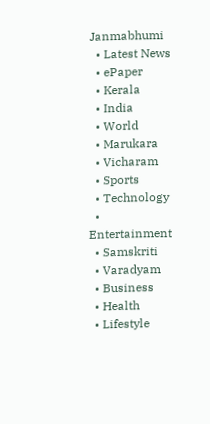Janmabhumi
  • Latest News
  • ePaper
  • Kerala
  • India
  • World
  • Marukara
  • Vicharam
  • Sports
  • Technology
  • Entertainment
  • Samskriti
  • Varadyam
  • Business
  • Health
  • Lifestyle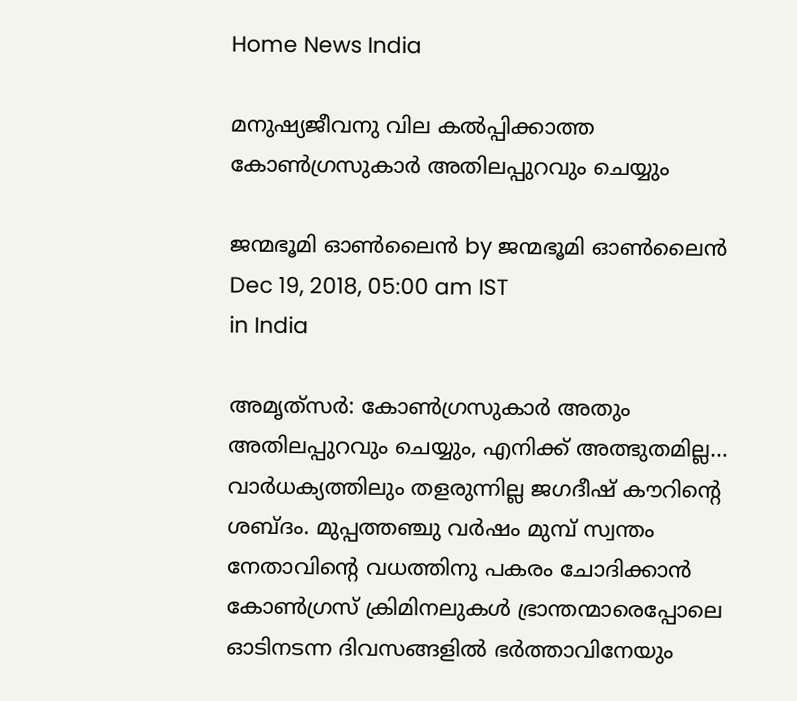Home News India

മനുഷ്യജീവനു വില കല്‍പ്പിക്കാത്ത കോണ്‍ഗ്രസുകാര്‍ അതിലപ്പുറവും ചെയ്യും

ജന്മഭൂമി ഓണ്‍ലൈന്‍ by ജന്മഭൂമി ഓണ്‍ലൈന്‍
Dec 19, 2018, 05:00 am IST
in India

അമൃത്‌സര്‍: കോണ്‍ഗ്രസുകാര്‍ അതും അതിലപ്പുറവും ചെയ്യും, എനിക്ക് അത്ഭുതമില്ല… വാര്‍ധക്യത്തിലും തളരുന്നില്ല ജഗദീഷ് കൗറിന്റെ ശബ്ദം. മുപ്പത്തഞ്ചു വര്‍ഷം മുമ്പ് സ്വന്തം നേതാവിന്റെ വധത്തിനു പകരം ചോദിക്കാന്‍ കോണ്‍ഗ്രസ് ക്രിമിനലുകള്‍ ഭ്രാന്തന്മാരെപ്പോലെ ഓടിനടന്ന ദിവസങ്ങളില്‍ ഭര്‍ത്താവിനേയും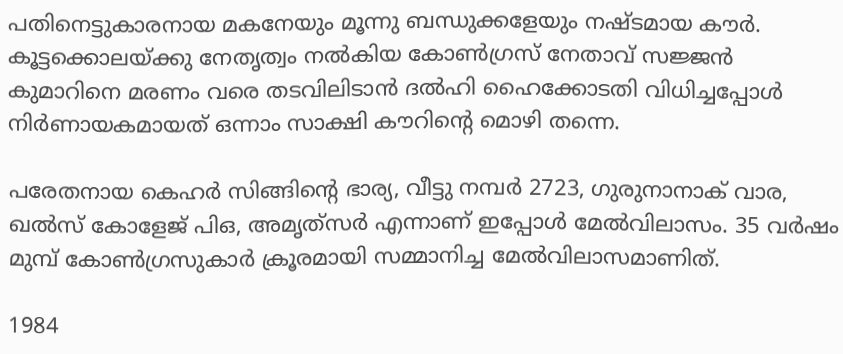പതിനെട്ടുകാരനായ മകനേയും മൂന്നു ബന്ധുക്കളേയും നഷ്ടമായ കൗര്‍. കൂട്ടക്കൊലയ്‌ക്കു നേതൃത്വം നല്‍കിയ കോണ്‍ഗ്രസ് നേതാവ് സജ്ജന്‍ കുമാറിനെ മരണം വരെ തടവിലിടാന്‍ ദല്‍ഹി ഹൈക്കോടതി വിധിച്ചപ്പോള്‍ നിര്‍ണായകമായത് ഒന്നാം സാക്ഷി കൗറിന്റെ മൊഴി തന്നെ.

പരേതനായ കെഹര്‍ സിങ്ങിന്റെ ഭാര്യ, വീട്ടു നമ്പര്‍ 2723, ഗുരുനാനാക് വാര, ഖല്‍സ് കോളേജ് പിഒ, അമൃത്‌സര്‍ എന്നാണ് ഇപ്പോള്‍ മേല്‍വിലാസം. 35 വര്‍ഷം മുമ്പ് കോണ്‍ഗ്രസുകാര്‍ ക്രൂരമായി സമ്മാനിച്ച മേല്‍വിലാസമാണിത്.

1984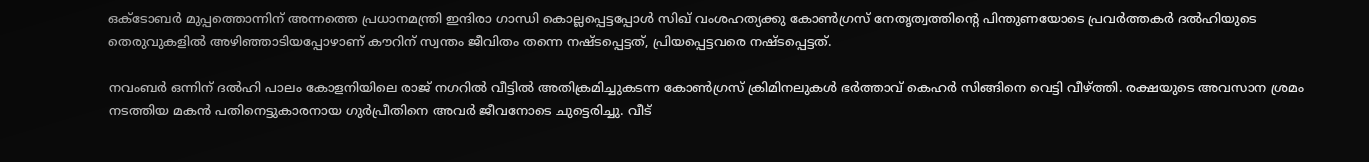ഒക്‌ടോബര്‍ മുപ്പത്തൊന്നിന് അന്നത്തെ പ്രധാനമന്ത്രി ഇന്ദിരാ ഗാന്ധി കൊല്ലപ്പെട്ടപ്പോള്‍ സിഖ് വംശഹത്യക്കു കോണ്‍ഗ്രസ് നേതൃത്വത്തിന്റെ പിന്തുണയോടെ പ്രവര്‍ത്തകര്‍ ദല്‍ഹിയുടെ തെരുവുകളില്‍ അഴിഞ്ഞാടിയപ്പോഴാണ് കൗറിന് സ്വന്തം ജീവിതം തന്നെ നഷ്ടപ്പെട്ടത്, പ്രിയപ്പെട്ടവരെ നഷ്ടപ്പെട്ടത്.

നവംബര്‍ ഒന്നിന് ദല്‍ഹി പാലം കോളനിയിലെ രാജ് നഗറില്‍ വീട്ടില്‍ അതിക്രമിച്ചുകടന്ന കോണ്‍ഗ്രസ് ക്രിമിനലുകള്‍ ഭര്‍ത്താവ് കെഹര്‍ സിങ്ങിനെ വെട്ടി വീഴ്‌ത്തി. രക്ഷയുടെ അവസാന ശ്രമം നടത്തിയ മകന്‍ പതിനെട്ടുകാരനായ ഗുര്‍പ്രീതിനെ അവര്‍ ജീവനോടെ ചുട്ടെരിച്ചു. വീട്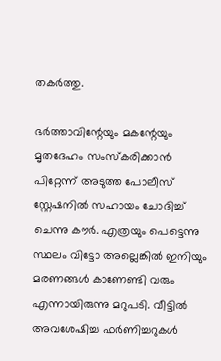തകര്‍ത്തു.

ഭര്‍ത്താവിന്റേയും മകന്റേയും മൃതദേഹം സംസ്‌കരിക്കാന്‍ പിറ്റേന്ന് അടുത്ത പോലീസ് സ്റ്റേഷനില്‍ സഹായം ചോദിച്ച് ചെന്നു കൗര്‍. എത്രയും പെട്ടെന്നു സ്ഥലം വിട്ടോ അല്ലെങ്കില്‍ ഇനിയും മരണങ്ങള്‍ കാണേണ്ടി വരും എന്നായിരുന്നു മറുപടി. വീട്ടില്‍ അവശേഷിച്ച ഫര്‍ണിച്ചറുകള്‍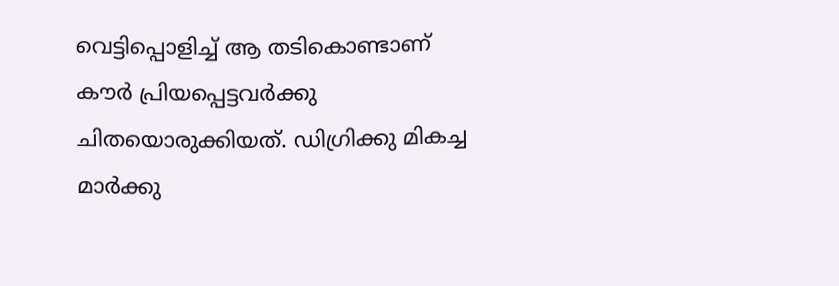വെട്ടിപ്പൊളിച്ച് ആ തടികൊണ്ടാണ് കൗര്‍ പ്രിയപ്പെട്ടവര്‍ക്കു ചിതയൊരുക്കിയത്. ഡിഗ്രിക്കു മികച്ച മാര്‍ക്കു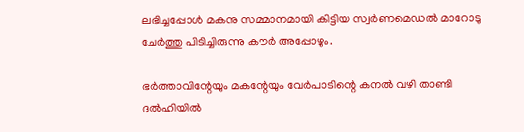ലഭിച്ചപ്പോള്‍ മകനു സമ്മാനമായി കിട്ടിയ സ്വര്‍ണമെഡല്‍ മാറോടു ചേര്‍ത്തു പിടിച്ചിരുന്നു കൗര്‍ അപ്പോഴും.

ഭര്‍ത്താവിന്റേയും മകന്റേയും വേര്‍പാടിന്റെ കനല്‍ വഴി താണ്ടി ദല്‍ഹിയില്‍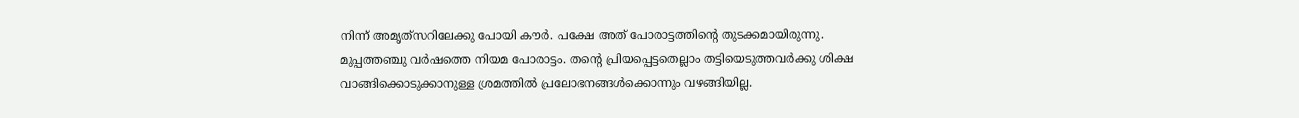നിന്ന് അമൃത്‌സറിലേക്കു പോയി കൗര്‍. പക്ഷേ അത് പോരാട്ടത്തിന്റെ തുടക്കമായിരുന്നു. മുപ്പത്തഞ്ചു വര്‍ഷത്തെ നിയമ പോരാട്ടം. തന്റെ പ്രിയപ്പെട്ടതെല്ലാം തട്ടിയെടുത്തവര്‍ക്കു ശിക്ഷ വാങ്ങിക്കൊടുക്കാനുള്ള ശ്രമത്തില്‍ പ്രലോഭനങ്ങള്‍ക്കൊന്നും വഴങ്ങിയില്ല.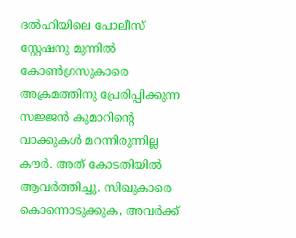ദല്‍ഹിയിലെ പോലീസ് സ്റ്റേഷനു മുന്നില്‍ കോണ്‍ഗ്രസുകാരെ അക്രമത്തിനു പ്രേരിപ്പിക്കുന്ന സജ്ജന്‍ കുമാറിന്റെ വാക്കുകള്‍ മറന്നിരുന്നില്ല കൗര്‍. അത് കോടതിയില്‍ ആവര്‍ത്തിച്ചു. സിഖുകാരെ കൊന്നൊടുക്കുക, അവര്‍ക്ക്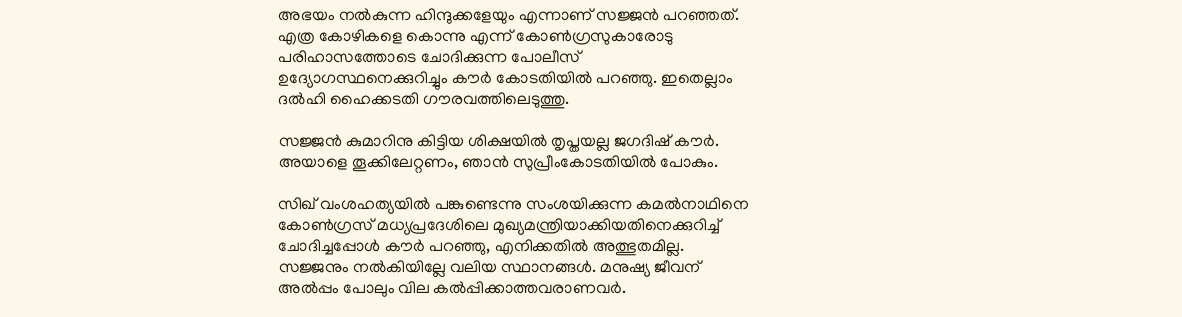അഭയം നല്‍കുന്ന ഹിന്ദുക്കളേയും എന്നാണ് സജ്ജന്‍ പറഞ്ഞത്. എത്ര കോഴികളെ കൊന്നു എന്ന് കോണ്‍ഗ്രസുകാരോടു പരിഹാസത്തോടെ ചോദിക്കുന്ന പോലീസ് ഉദ്യോഗസ്ഥനെക്കുറിച്ചും കൗര്‍ കോടതിയില്‍ പറഞ്ഞു. ഇതെല്ലാം ദല്‍ഹി ഹൈക്കടതി ഗൗരവത്തിലെടുത്തു.

സജ്ജന്‍ കുമാറിനു കിട്ടിയ ശിക്ഷയില്‍ തൃപ്തയല്ല ജഗദിഷ് കൗര്‍. അയാളെ തൂക്കിലേറ്റണം, ഞാന്‍ സുപ്രീംകോടതിയില്‍ പോകും.

സിഖ് വംശഹത്യയില്‍ പങ്കുണ്ടെന്നു സംശയിക്കുന്ന കമല്‍നാഥിനെ കോണ്‍ഗ്രസ് മധ്യപ്രദേശിലെ മുഖ്യമന്ത്രിയാക്കിയതിനെക്കുറിച്ച് ചോദിച്ചപ്പോള്‍ കൗര്‍ പറഞ്ഞു, എനിക്കതില്‍ അത്ഭുതമില്ല. സജ്ജനും നല്‍കിയില്ലേ വലിയ സ്ഥാനങ്ങള്‍. മനുഷ്യ ജീവന് അല്‍പ്പം പോലും വില കല്‍പ്പിക്കാത്തവരാണവര്‍.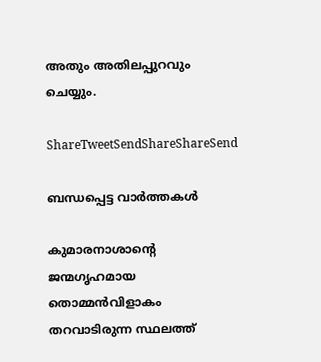അതും അതിലപ്പുറവും ചെയ്യും.

ShareTweetSendShareShareSend

ബന്ധപ്പെട്ട വാര്‍ത്തകള്‍

കുമാരനാശാന്റെ ജന്മഗൃഹമായ തൊമ്മന്‍വിളാകം തറവാടിരുന്ന സ്ഥലത്ത്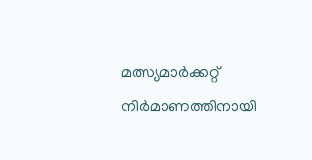മത്സ്യമാര്‍ക്കറ്റ് നിര്‍മാണത്തിനായി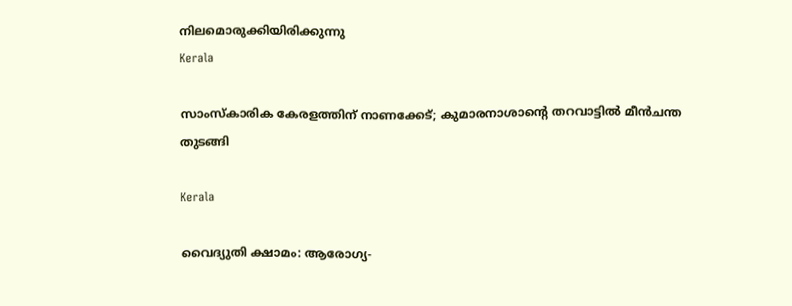നിലമൊരുക്കിയിരിക്കുന്നു
Kerala

സാംസ്‌കാരിക കേരളത്തിന് നാണക്കേട്; കുമാരനാശാന്റെ തറവാട്ടില്‍ മീന്‍ചന്ത തുടങ്ങി

Kerala

വൈദ്യുതി ക്ഷാമം: ആരോഗ്യ-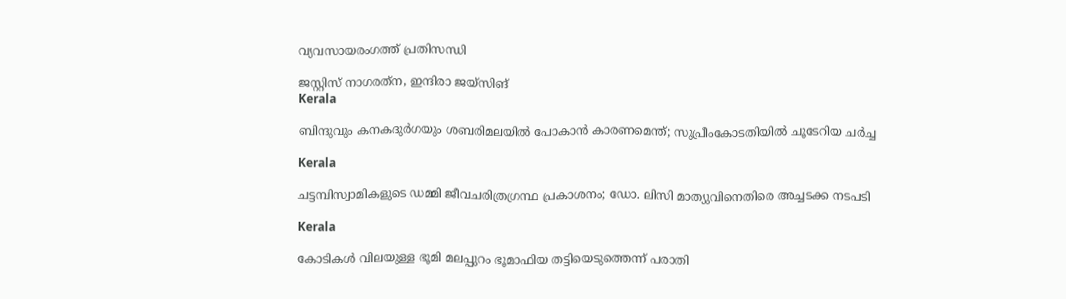വ്യവസായരംഗത്ത് പ്രതിസന്ധി

ജസ്റ്റിസ് നാഗരത്‌ന, ഇന്ദിരാ ജയ്‌സിങ്‌
Kerala

ബിന്ദുവും കനകദുര്‍ഗയും ശബരിമലയില്‍ പോകാന്‍ കാരണമെന്ത്; സുപ്രീംകോടതിയില്‍ ചൂടേറിയ ചര്‍ച്ച

Kerala

ചട്ടമ്പിസ്വാമികളുടെ ഡമ്മി ജീവചരിത്രഗ്രന്ഥ പ്രകാശനം; ഡോ. ലിസി മാത്യുവിനെതിരെ അച്ചടക്ക നടപടി

Kerala

കോടികള്‍ വിലയുള്ള ഭൂമി മലപ്പുറം ഭൂമാഫിയ തട്ടിയെടുത്തെന്ന് പരാതി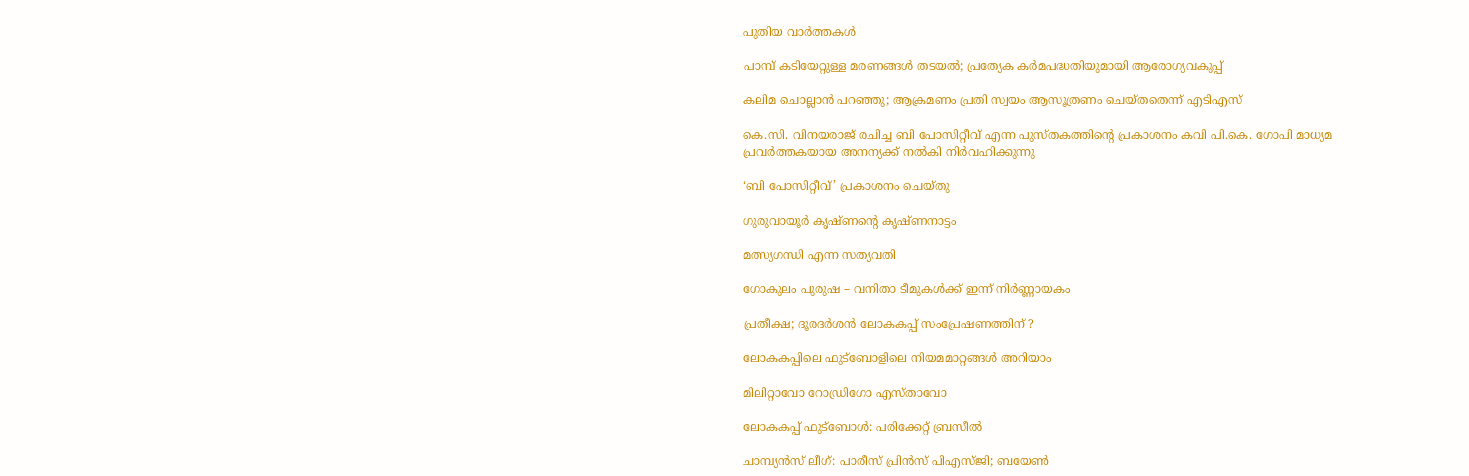പുതിയ വാര്‍ത്തകള്‍

പാമ്പ് കടിയേറ്റുള്ള മരണങ്ങള്‍ തടയല്‍; പ്രത്യേക കര്‍മപദ്ധതിയുമായി ആരോഗ്യവകുപ്പ്

കലിമ ചൊല്ലാന്‍ പറഞ്ഞു; ആക്രമണം പ്രതി സ്വയം ആസൂത്രണം ചെയ്തതെന്ന് എടിഎസ്

കെ.സി. വിനയരാജ് രചിച്ച ബി പോസിറ്റീവ് എന്ന പുസ്തകത്തിന്റെ പ്രകാശനം കവി പി.കെ. ഗോപി മാധ്യമ പ്രവര്‍ത്തകയായ അനന്യക്ക് നല്‍കി നിര്‍വഹിക്കുന്നു

‘ബി പോസിറ്റീവ്’ പ്രകാശനം ചെയ്തു

ഗുരുവായൂര്‍ കൃഷ്ണന്റെ കൃഷ്ണനാട്ടം

മത്സ്യഗന്ധി എന്ന സത്യവതി

ഗോകുലം പുരുഷ – വനിതാ ടീമുകള്‍ക്ക് ഇന്ന് നിര്‍ണ്ണായകം

പ്രതീക്ഷ; ദൂരദര്‍ശന്‍ ലോകകപ്പ് സംപ്രേഷണത്തിന് ?

ലോകകപ്പിലെ ഫുട്‌ബോളിലെ നിയമമാറ്റങ്ങള്‍ അറിയാം

മിലിറ്റാവോ റോഡ്രിഗോ എസ്താവോ

ലോകകപ്പ് ഫുട്‌ബോള്‍: പരിക്കേറ്റ് ബ്രസീല്‍

ചാമ്പ്യന്‍സ് ലീഗ്: പാരീസ് പ്രിന്‍സ് പിഎസ്ജി; ബയേണ്‍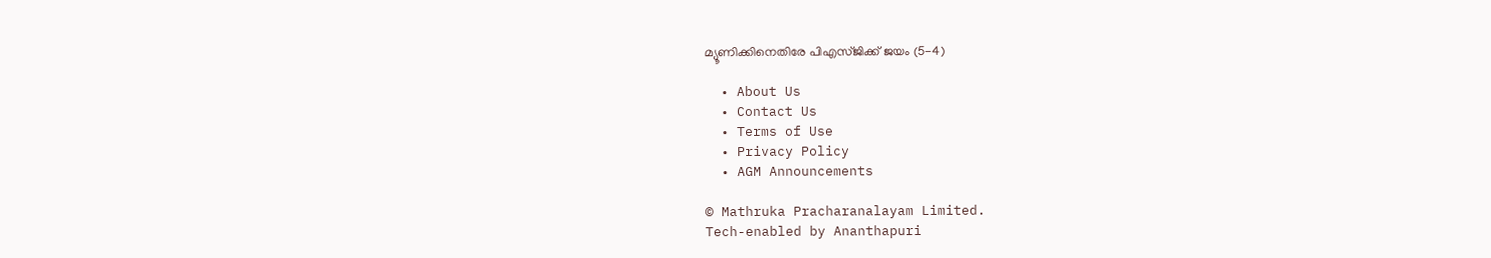മ്യൂണിക്കിനെതിരേ പിഎസ്ജിക്ക് ജയം (5-4)

  • About Us
  • Contact Us
  • Terms of Use
  • Privacy Policy
  • AGM Announcements

© Mathruka Pracharanalayam Limited.
Tech-enabled by Ananthapuri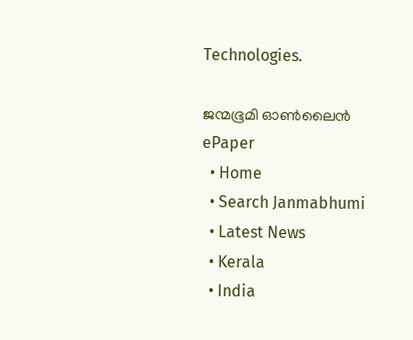Technologies.

ജന്മഭൂമി ഓണ്‍ലൈന്‍
ePaper
  • Home
  • Search Janmabhumi
  • Latest News
  • Kerala
  • India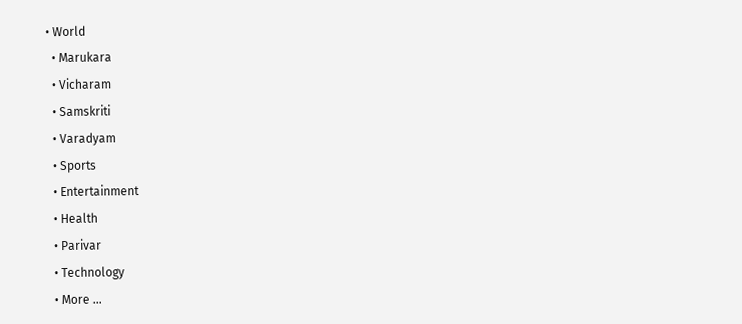• World
  • Marukara
  • Vicharam
  • Samskriti
  • Varadyam
  • Sports
  • Entertainment
  • Health
  • Parivar
  • Technology
  • More …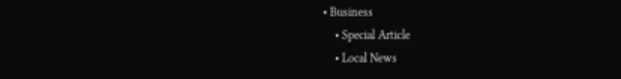• Business
    • Special Article
    • Local News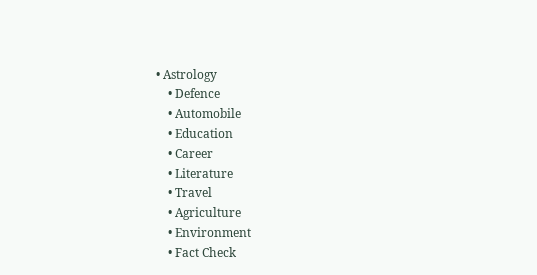• Astrology
    • Defence
    • Automobile
    • Education
    • Career
    • Literature
    • Travel
    • Agriculture
    • Environment
    • Fact Check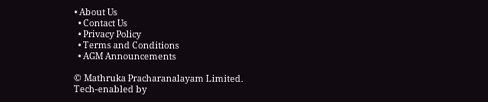• About Us
  • Contact Us
  • Privacy Policy
  • Terms and Conditions
  • AGM Announcements

© Mathruka Pracharanalayam Limited.
Tech-enabled by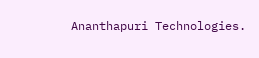Ananthapuri Technologies.